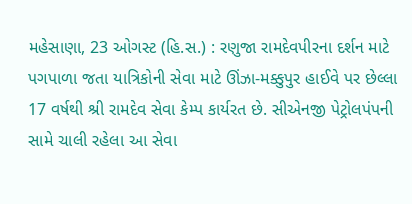મહેસાણા, 23 ઓગસ્ટ (હિ.સ.) : રણુજા રામદેવપીરના દર્શન માટે પગપાળા જતા યાત્રિકોની સેવા માટે ઊંઝા-મક્કુપુર હાઈવે પર છેલ્લા 17 વર્ષથી શ્રી રામદેવ સેવા કેમ્પ કાર્યરત છે. સીએનજી પેટ્રોલપંપની સામે ચાલી રહેલા આ સેવા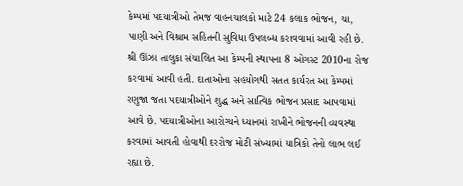કેમ્પમાં પદયાત્રીઓ તેમજ વાહનચાલકો માટે 24 કલાક ભોજન, ચા, પાણી અને વિશ્રામ સહિતની સુવિધા ઉપલબ્ધ કરાવવામાં આવી રહી છે.
શ્રી ઊંઝા તાલુકા સંચાલિત આ કેમ્પની સ્થાપના 8 ઓગસ્ટ 2010ના રોજ કરવામાં આવી હતી. દાતાઓના સહયોગથી સતત કાર્યરત આ કેમ્પમાં રણુજા જતા પદયાત્રીઓને શુદ્ધ અને સાત્વિક ભોજન પ્રસાદ આપવામાં આવે છે. પદયાત્રીઓના આરોગ્યને ધ્યાનમાં રાખીને ભોજનની વ્યવસ્થા કરવામાં આવતી હોવાથી દરરોજ મોટી સંખ્યામાં યાત્રિકો તેનો લાભ લઈ રહ્યા છે.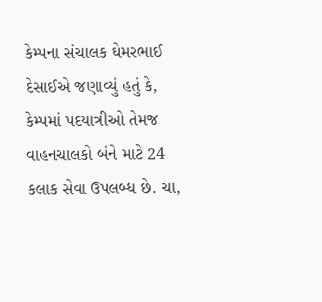કેમ્પના સંચાલક ઘેમરભાઈ દેસાઈએ જણાવ્યું હતું કે, કેમ્પમાં પદયાત્રીઓ તેમજ વાહનચાલકો બંને માટે 24 કલાક સેવા ઉપલબ્ધ છે. ચા,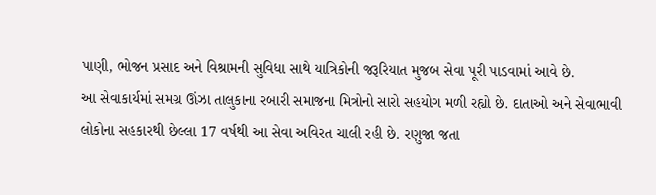પાણી, ભોજન પ્રસાદ અને વિશ્રામની સુવિધા સાથે યાત્રિકોની જરૂરિયાત મુજબ સેવા પૂરી પાડવામાં આવે છે.
આ સેવાકાર્યમાં સમગ્ર ઊંઝા તાલુકાના રબારી સમાજના મિત્રોનો સારો સહયોગ મળી રહ્યો છે. દાતાઓ અને સેવાભાવી લોકોના સહકારથી છેલ્લા 17 વર્ષથી આ સેવા અવિરત ચાલી રહી છે. રણુજા જતા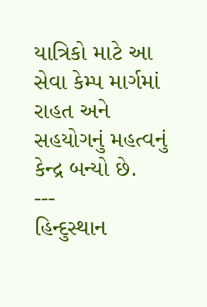યાત્રિકો માટે આ સેવા કેમ્પ માર્ગમાં રાહત અને સહયોગનું મહત્વનું કેન્દ્ર બન્યો છે.
---
હિન્દુસ્થાન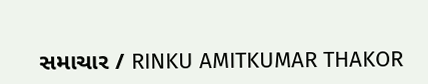સમાચાર / RINKU AMITKUMAR THAKOR